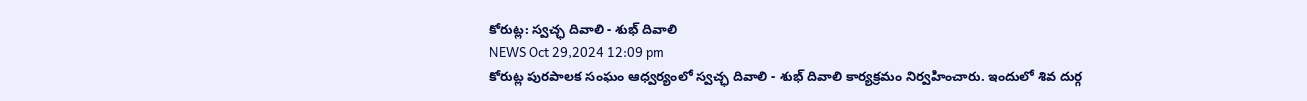కోరుట్ల: స్వచ్ఛ దివాలి - శుభ్ దివాలి
NEWS Oct 29,2024 12:09 pm
కోరుట్ల పురపాలక సంఘం ఆధ్వర్యంలో స్వచ్ఛ దివాలి - శుభ్ దివాలి కార్యక్రమం నిర్వహించారు. ఇందులో శివ దుర్గ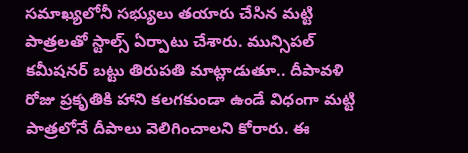సమాఖ్యలోనీ సభ్యులు తయారు చేసిన మట్టి పాత్రలతో స్టాల్స్ ఏర్పాటు చేశారు. మున్సిపల్ కమీషనర్ బట్టు తిరుపతి మాట్లాడుతూ.. దీపావళి రోజు ప్రకృతికి హాని కలగకుండా ఉండే విధంగా మట్టి పాత్రలోనే దీపాలు వెలిగించాలని కోరారు. ఈ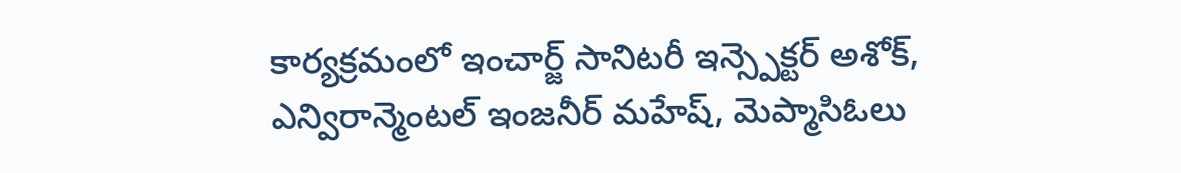కార్యక్రమంలో ఇంచార్జ్ సానిటరీ ఇన్స్పెక్టర్ అశోక్, ఎన్విరాన్మెంటల్ ఇంజనీర్ మహేష్, మెప్మాసిఓలు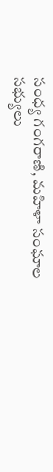సంధ్య గంగరాణి, మహిళా సంఘాల సభ్యులు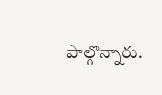పాల్గొన్నారు.